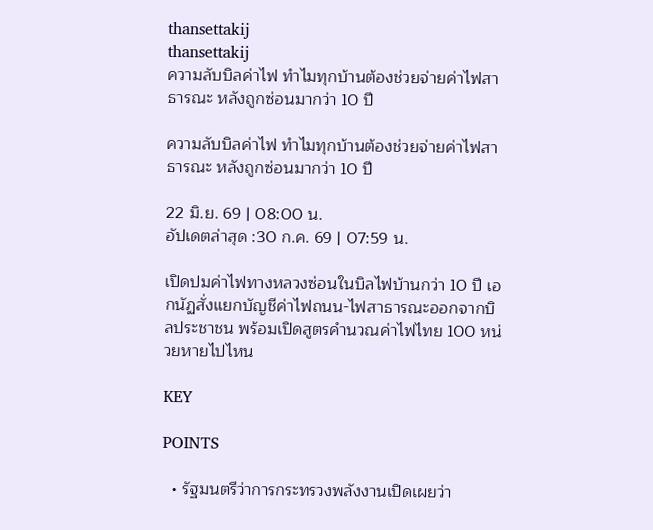thansettakij
thansettakij
ความลับบิลค่าไฟ ทำไมทุกบ้านต้องช่วยจ่ายค่าไฟสาธารณะ หลังถูกซ่อนมากว่า 10 ปี

ความลับบิลค่าไฟ ทำไมทุกบ้านต้องช่วยจ่ายค่าไฟสาธารณะ หลังถูกซ่อนมากว่า 10 ปี

22 มิ.ย. 69 | 08:00 น.
อัปเดตล่าสุด :30 ก.ค. 69 | 07:59 น.

เปิดปมค่าไฟทางหลวงซ่อนในบิลไฟบ้านกว่า 10 ปี เอกนัฏสั่งแยกบัญชีค่าไฟถนน-ไฟสาธารณะออกจากบิลประชาชน พร้อมเปิดสูตรคำนวณค่าไฟไทย 100 หน่วยหายไปไหน

KEY

POINTS

  • รัฐมนตรีว่าการกระทรวงพลังงานเปิดเผยว่า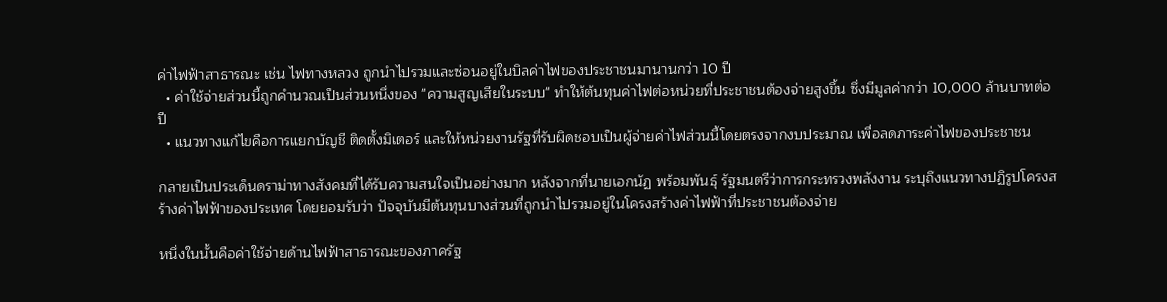ค่าไฟฟ้าสาธารณะ เช่น ไฟทางหลวง ถูกนำไปรวมและซ่อนอยู่ในบิลค่าไฟของประชาชนมานานกว่า 10 ปี
  • ค่าใช้จ่ายส่วนนี้ถูกคำนวณเป็นส่วนหนึ่งของ "ความสูญเสียในระบบ" ทำให้ต้นทุนค่าไฟต่อหน่วยที่ประชาชนต้องจ่ายสูงขึ้น ซึ่งมีมูลค่ากว่า 10,000 ล้านบาทต่อปี
  • แนวทางแก้ไขคือการแยกบัญชี ติดตั้งมิเตอร์ และให้หน่วยงานรัฐที่รับผิดชอบเป็นผู้จ่ายค่าไฟส่วนนี้โดยตรงจากงบประมาณ เพื่อลดภาระค่าไฟของประชาชน

กลายเป็นประเด็นดราม่าทางสังคมที่ได้รับความสนใจเป็นอย่างมาก หลังจากที่นายเอกนัฏ พร้อมพันธุ์ รัฐมนตรีว่าการกระทรวงพลังงาน ระบุถึงแนวทางปฏิรูปโครงสร้างค่าไฟฟ้าของประเทศ โดยยอมรับว่า ปัจจุบันมีต้นทุนบางส่วนที่ถูกนำไปรวมอยู่ในโครงสร้างค่าไฟฟ้าที่ประชาชนต้องจ่าย

หนึ่งในนั้นคือค่าใช้จ่ายด้านไฟฟ้าสาธารณะของภาครัฐ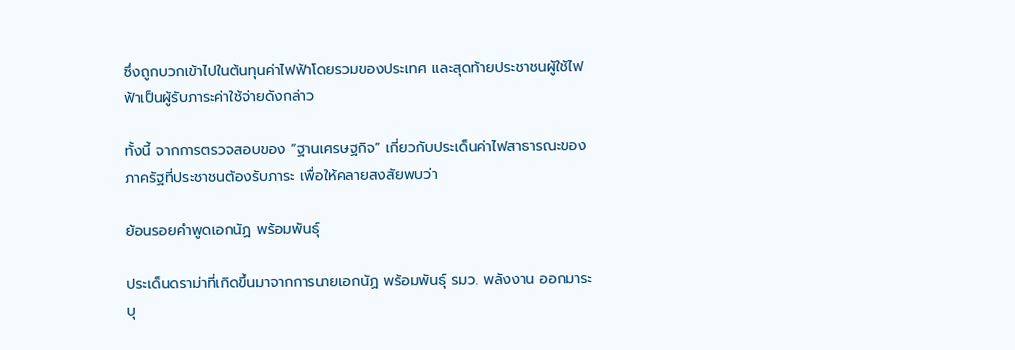ซึ่งถูกบวกเข้าไปในต้นทุนค่าไฟฟ้าโดยรวมของประเทศ และสุดท้ายประชาชนผู้ใช้ไฟฟ้าเป็นผู้รับภาระค่าใช้จ่ายดังกล่าว

ทั้งนี้ จากการตรวจสอบของ “ฐานเศรษฐกิจ” เกี่ยวกับประเด็นค่าไฟสาธารณะของภาครัฐที่ประชาชนต้องรับภาระ เพื่อให้คลายสงสัยพบว่า

ย้อนรอยคำพูดเอกนัฏ พร้อมพันธุ์

ประเด็นดราม่าที่เกิดขึ้นมาจากการนายเอกนัฏ พร้อมพันธุ์ รมว. พลังงาน ออกมาระบุ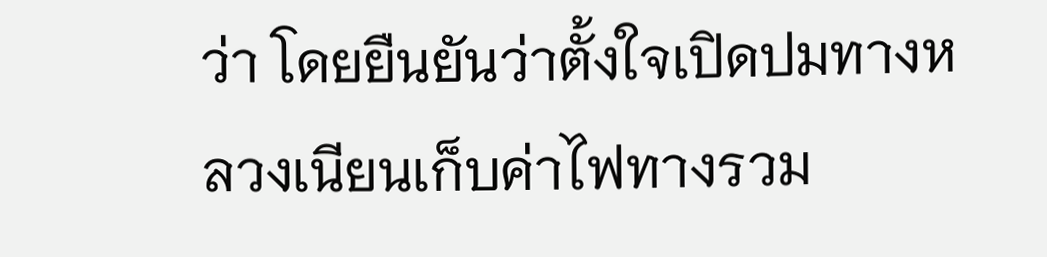ว่า โดยยืนยันว่าตั้งใจเปิดปมทางหลวงเนียนเก็บค่าไฟทางรวม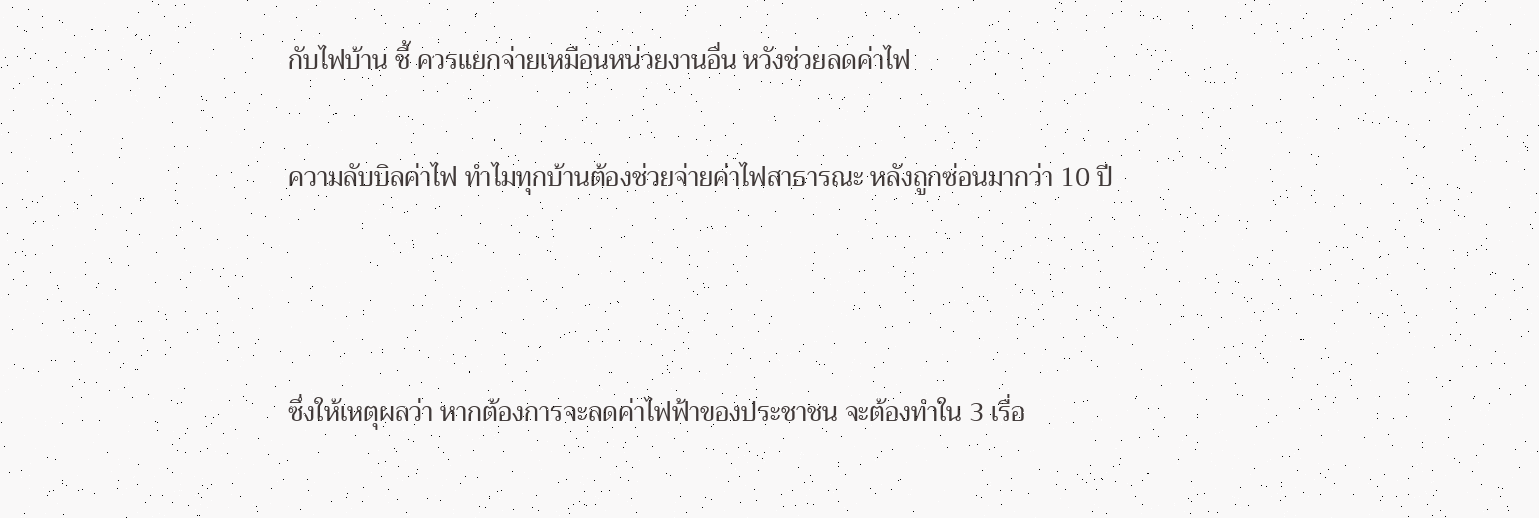กับไฟบ้าน ชี้ ควรแยกจ่ายเหมือนหน่วยงานอื่น หวังช่วยลดค่าไฟ

ความลับบิลค่าไฟ ทำไมทุกบ้านต้องช่วยจ่ายค่าไฟสาธารณะ หลังถูกซ่อนมากว่า 10 ปี



ซึ่งให้เหตุผลว่า หากต้องการจะลดค่าไฟฟ้าของประชาชน จะต้องทำใน 3 เรื่อ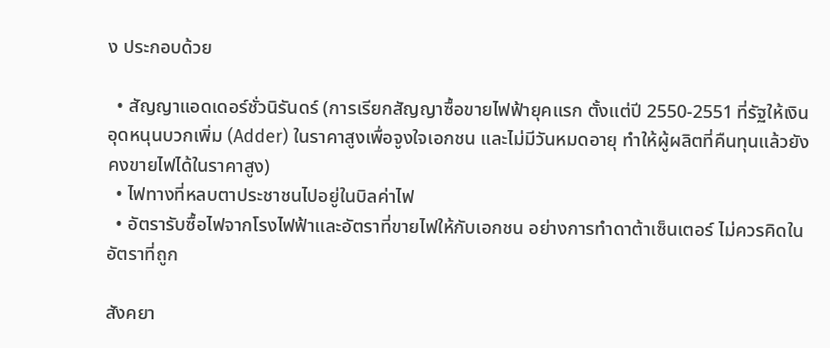ง ประกอบด้วย

  • สัญญาแอดเดอร์ชั่วนิรันดร์ (การเรียกสัญญาซื้อขายไฟฟ้ายุคแรก ตั้งแต่ปี 2550-2551 ที่รัฐให้เงินอุดหนุนบวกเพิ่ม (Adder) ในราคาสูงเพื่อจูงใจเอกชน และไม่มีวันหมดอายุ ทำให้ผู้ผลิตที่คืนทุนแล้วยังคงขายไฟได้ในราคาสูง)
  • ไฟทางที่หลบตาประชาชนไปอยู่ในบิลค่าไฟ
  • อัตรารับซื้อไฟจากโรงไฟฟ้าและอัตราที่ขายไฟให้กับเอกชน อย่างการทำดาต้าเซ็นเตอร์ ไม่ควรคิดในอัตราที่ถูก

สังคยา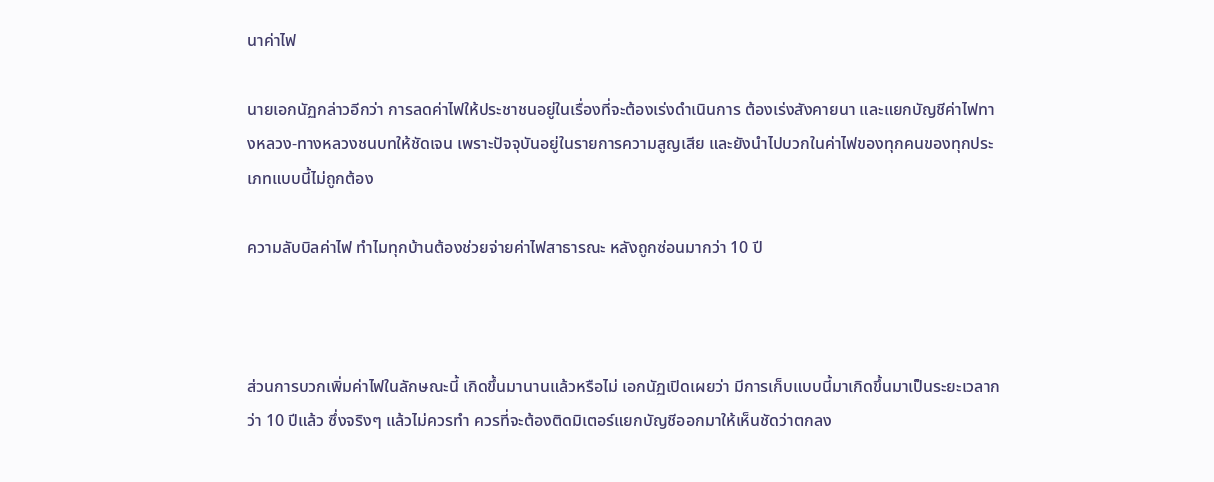นาค่าไฟ

นายเอกนัฏกล่าวอีกว่า การลดค่าไฟให้ประชาชนอยู่ในเรื่องที่จะต้องเร่งดำเนินการ ต้องเร่งสังคายนา และแยกบัญชีค่าไฟทางหลวง-ทางหลวงชนบทให้ชัดเจน เพราะปัจจุบันอยู่ในรายการความสูญเสีย และยังนำไปบวกในค่าไฟของทุกคนของทุกประเภทแบบนี้ไม่ถูกต้อง

ความลับบิลค่าไฟ ทำไมทุกบ้านต้องช่วยจ่ายค่าไฟสาธารณะ หลังถูกซ่อนมากว่า 10 ปี



ส่วนการบวกเพิ่มค่าไฟในลักษณะนี้ เกิดขึ้นมานานแล้วหรือไม่ เอกนัฏเปิดเผยว่า มีการเก็บแบบนี้มาเกิดขึ้นมาเป็นระยะเวลากว่า 10 ปีแล้ว ซึ่งจริงๆ แล้วไม่ควรทำ ควรที่จะต้องติดมิเตอร์แยกบัญชีออกมาให้เห็นชัดว่าตกลง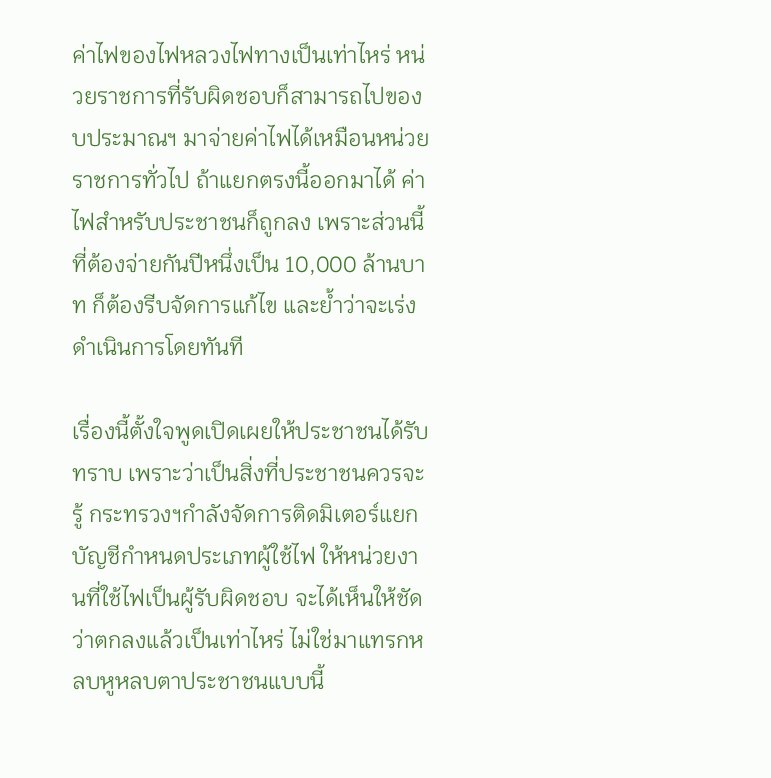ค่าไฟของไฟหลวงไฟทางเป็นเท่าไหร่ หน่วยราชการที่รับผิดชอบก็สามารถไปของบประมาณฯ มาจ่ายค่าไฟได้เหมือนหน่วยราชการทั่วไป ถ้าแยกตรงนี้ออกมาได้ ค่าไฟสำหรับประชาชนก็ถูกลง เพราะส่วนนี้ที่ต้องจ่ายกันปีหนึ่งเป็น 10,000 ล้านบาท ก็ต้องรีบจัดการแก้ไข และย้ำว่าจะเร่งดำเนินการโดยทันที

เรื่องนี้ตั้งใจพูดเปิดเผยให้ประชาชนได้รับทราบ เพราะว่าเป็นสิ่งที่ประชาชนควรจะรู้ กระทรวงฯกำลังจัดการติดมิเตอร์แยกบัญชีกำหนดประเภทผู้ใช้ไฟ ให้หน่วยงานที่ใช้ไฟเป็นผู้รับผิดชอบ จะได้เห็นให้ชัดว่าตกลงแล้วเป็นเท่าไหร่ ไม่ใช่มาแทรกหลบหูหลบตาประชาชนแบบนี้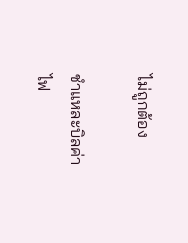ไม่ถูกต้อง

ชำแหละบิลค่าไฟ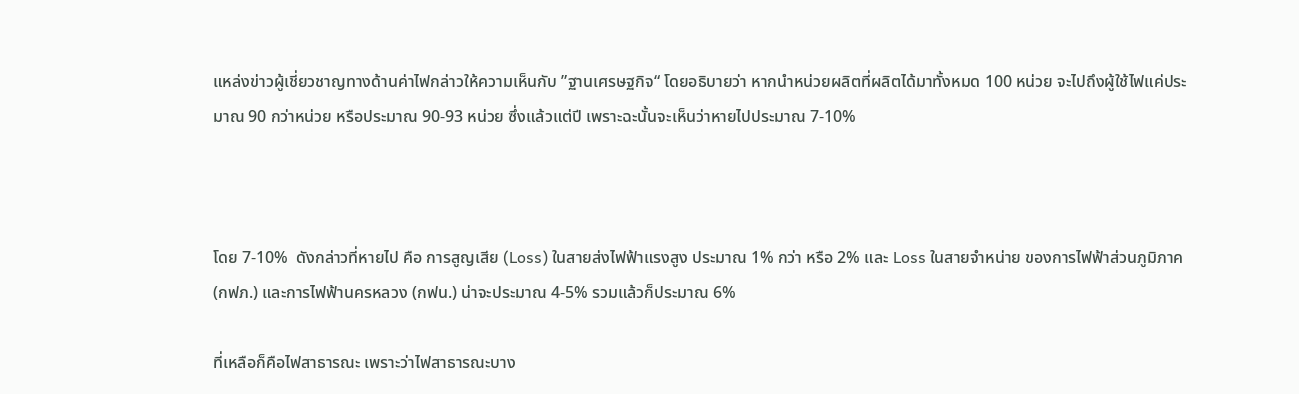แหล่งข่าวผู้เชี่ยวชาญทางด้านค่าไฟกล่าวให้ความเห็นกับ ”ฐานเศรษฐกิจ“ โดยอธิบายว่า หากนำหน่วยผลิตที่ผลิตได้มาทั้งหมด 100 หน่วย จะไปถึงผู้ใช้ไฟแค่ประมาณ 90 กว่าหน่วย หรือประมาณ 90-93 หน่วย ซึ่งแล้วแต่ปี เพราะฉะนั้นจะเห็นว่าหายไปประมาณ 7-10%



โดย 7-10%  ดังกล่าวที่หายไป คือ การสูญเสีย (Loss) ในสายส่งไฟฟ้าแรงสูง ประมาณ 1% กว่า หรือ 2% และ Loss ในสายจำหน่าย ของการไฟฟ้าส่วนภูมิภาค (กฟภ.) และการไฟฟ้านครหลวง (กฟน.) น่าจะประมาณ 4-5% รวมแล้วก็ประมาณ 6%

ที่เหลือก็คือไฟสาธารณะ เพราะว่าไฟสาธารณะบาง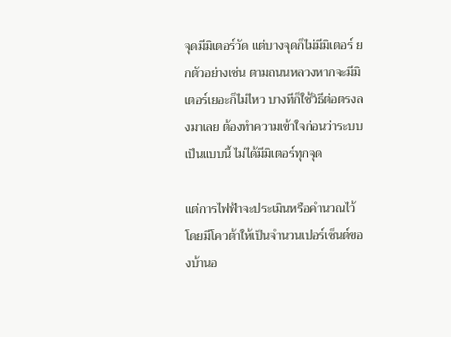จุดมีมิเตอร์วัด แต่บางจุดก็ไม่มีมิเตอร์ ยกตัวอย่างเช่น ตามถนนหลวงหากจะมีมิเตอร์เยอะก็ไม่ไหว บางทีก็ใช้วิธีต่อตรงลงมาเลย ต้องทำความเข้าใจก่อนว่าระบบเป็นแบบนี้ ไม่ได้มีมิเตอร์ทุกจุด

แต่การไฟฟ้าจะประเมินหรือคำนวณไว้ โดยมีโควต้าให้เป็นจำนวนเปอร์เซ็นต์ของบ้านอ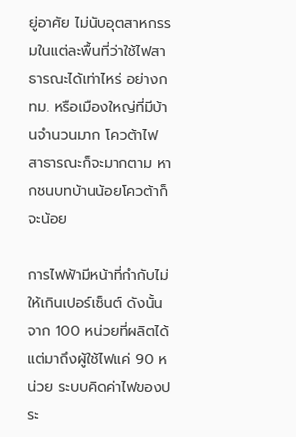ยู่อาศัย ไม่นับอุตสาหกรรมในแต่ละพื้นที่ว่าใช้ไฟสาธารณะได้เท่าไหร่ อย่างกทม. หรือเมืองใหญ่ที่มีบ้านจำนวนมาก โควต้าไฟสาธารณะก็จะมากตาม หากชนบทบ้านน้อยโควต้าก็จะน้อย

การไฟฟ้ามีหน้าที่กำกับไม่ให้เกินเปอร์เซ็นต์ ดังนั้นจาก 100 หน่วยที่ผลิตได้ แต่มาถึงผู้ใช้ไฟแค่ 90 หน่วย ระบบคิดค่าไฟของประ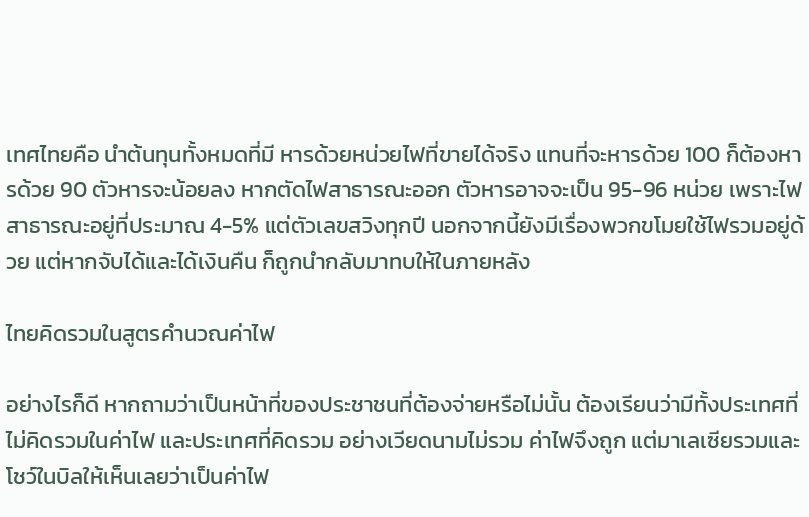เทศไทยคือ นำต้นทุนทั้งหมดที่มี หารด้วยหน่วยไฟที่ขายได้จริง แทนที่จะหารด้วย 100 ก็ต้องหารด้วย 90 ตัวหารจะน้อยลง หากตัดไฟสาธารณะออก ตัวหารอาจจะเป็น 95-96 หน่วย เพราะไฟสาธารณะอยู่ที่ประมาณ 4-5% แต่ตัวเลขสวิงทุกปี นอกจากนี้ยังมีเรื่องพวกขโมยใช้ไฟรวมอยู่ด้วย แต่หากจับได้และได้เงินคืน ก็ถูกนำกลับมาทบให้ในภายหลัง

ไทยคิดรวมในสูตรคำนวณค่าไฟ

อย่างไรก็ดี หากถามว่าเป็นหน้าที่ของประชาชนที่ต้องจ่ายหรือไม่นั้น ต้องเรียนว่ามีทั้งประเทศที่ไม่คิดรวมในค่าไฟ และประเทศที่คิดรวม อย่างเวียดนามไม่รวม ค่าไฟจึงถูก แต่มาเลเซียรวมและโชว์ในบิลให้เห็นเลยว่าเป็นค่าไฟ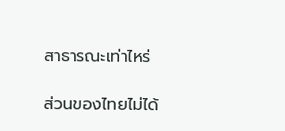สาธารณะเท่าไหร่

ส่วนของไทยไม่ได้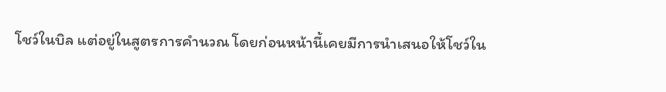โชว์ในบิล แต่อยู่ในสูตรการคำนวณ โดยก่อนหน้านี้เคยมีการนำเสนอให้โชว์ใน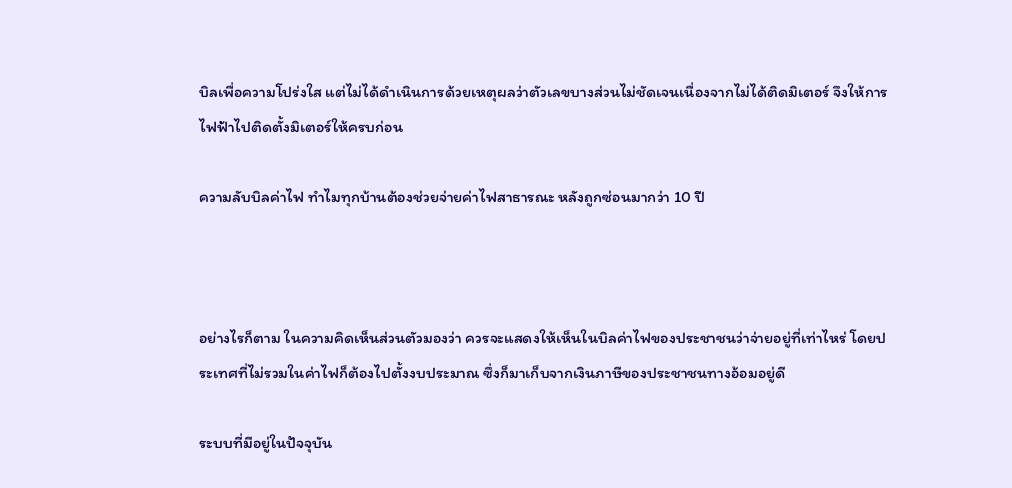บิลเพื่อความโปร่งใส แต่ไม่ได้ดำเนินการด้วยเหตุผลว่าตัวเลขบางส่วนไม่ชัดเจนเนื่องจากไม่ได้ติดมิเตอร์ จึงให้การไฟฟ้าไปติดตั้งมิเตอร์ให้ครบก่อน

ความลับบิลค่าไฟ ทำไมทุกบ้านต้องช่วยจ่ายค่าไฟสาธารณะ หลังถูกซ่อนมากว่า 10 ปี



อย่างไรก็ตาม ในความคิดเห็นส่วนตัวมองว่า ควรจะแสดงให้เห็นในบิลค่าไฟของประชาชนว่าจ่ายอยู่ที่เท่าไหร่ โดยประเทศที่ไม่รวมในค่าไฟก็ต้องไปตั้งงบประมาณ ซึ่งก็มาเก็บจากเงินภาษีของประชาชนทางอ้อมอยู่ดี

ระบบที่มีอยู่ในปัจจุบัน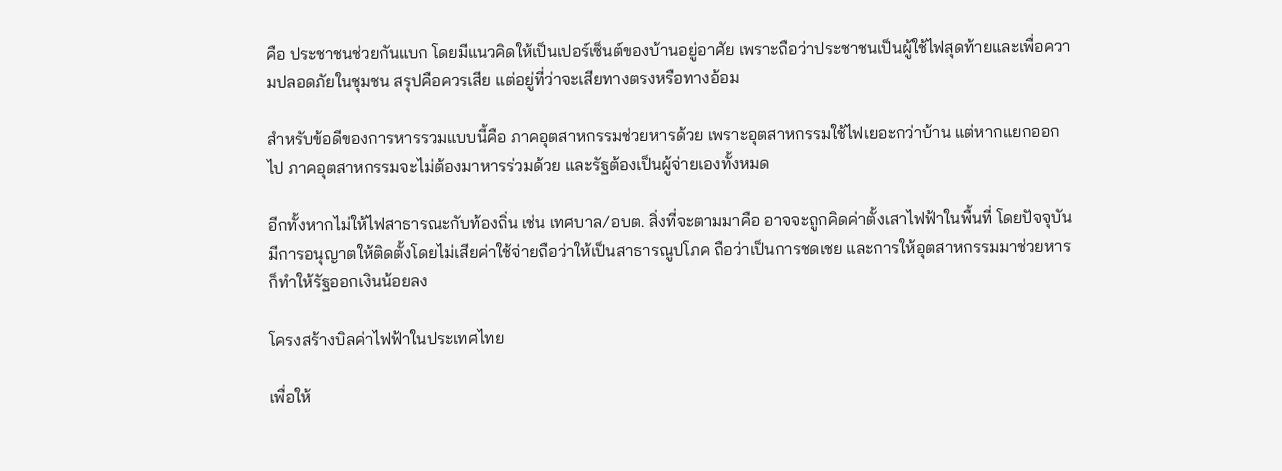คือ ประชาชนช่วยกันแบก โดยมีแนวคิดให้เป็นเปอร์เซ็นต์ของบ้านอยู่อาศัย เพราะถือว่าประชาชนเป็นผู้ใช้ไฟสุดท้ายและเพื่อความปลอดภัยในชุมชน สรุปคือควรเสีย แต่อยู่ที่ว่าจะเสียทางตรงหรือทางอ้อม

สำหรับข้อดีของการหารรวมแบบนี้คือ ภาคอุตสาหกรรมช่วยหารด้วย เพราะอุตสาหกรรมใช้ไฟเยอะกว่าบ้าน แต่หากแยกออกไป ภาคอุตสาหกรรมจะไม่ต้องมาหารร่วมด้วย และรัฐต้องเป็นผู้จ่ายเองทั้งหมด

อีกทั้งหากไม่ให้ไฟสาธารณะกับท้องถิ่น เช่น เทศบาล/อบต. สิ่งที่จะตามมาคือ อาจจะถูกคิดค่าตั้งเสาไฟฟ้าในพื้นที่ โดยปัจจุบันมีการอนุญาตให้ติดตั้งโดยไม่เสียค่าใช้จ่ายถือว่าให้เป็นสาธารณูปโภค ถือว่าเป็นการชดเชย และการให้อุตสาหกรรมมาช่วยหารก็ทำให้รัฐออกเงินน้อยลง

โครงสร้างบิลค่าไฟฟ้าในประเทศไทย

เพื่อให้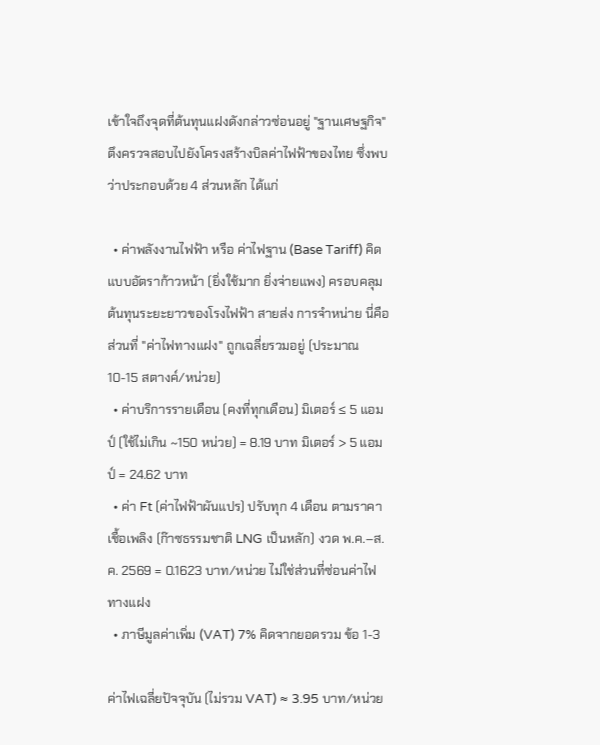เข้าใจถึงจุดที่ต้นทุนแฝงดังกล่าวซ่อนอยู่ "ฐานเศษฐกิจ" ตึงครวจสอบไปยังโครงสร้างบิลค่าไฟฟ้าของไทย ซึ่งพบว่าประกอบด้วย 4 ส่วนหลัก ได้แก่

  • ค่าพลังงานไฟฟ้า หรือ ค่าไฟฐาน (Base Tariff) คิดแบบอัตราก้าวหน้า (ยิ่งใช้มาก ยิ่งจ่ายแพง) ครอบคลุมต้นทุนระยะยาวของโรงไฟฟ้า สายส่ง การจำหน่าย นี่คือส่วนที่ "ค่าไฟทางแฝง" ถูกเฉลี่ยรวมอยู่ (ประมาณ 10-15 สตางค์/หน่วย)
  • ค่าบริการรายเดือน (คงที่ทุกเดือน) มิเตอร์ ≤ 5 แอมป์ (ใช้ไม่เกิน ~150 หน่วย) = 8.19 บาท มิเตอร์ > 5 แอมป์ = 24.62 บาท
  • ค่า Ft (ค่าไฟฟ้าผันแปร) ปรับทุก 4 เดือน ตามราคาเชื้อเพลิง (ก๊าซธรรมชาติ LNG เป็นหลัก) งวด พ.ค.–ส.ค. 2569 = 0.1623 บาท/หน่วย ไม่ใช่ส่วนที่ซ่อนค่าไฟทางแฝง
  • ภาษีมูลค่าเพิ่ม (VAT) 7% คิดจากยอดรวม ข้อ 1-3

ค่าไฟเฉลี่ยปัจจุบัน (ไม่รวม VAT) ≈ 3.95 บาท/หน่วย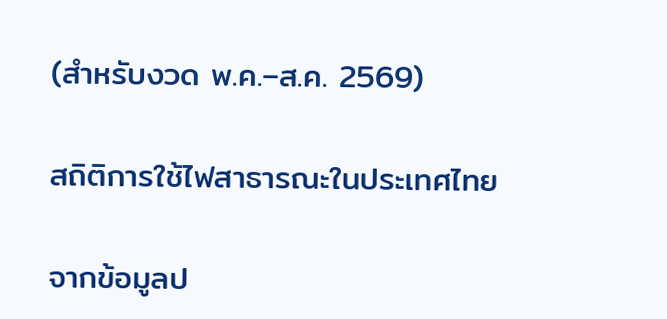(สำหรับงวด พ.ค.–ส.ค. 2569)

สถิติการใช้ไฟสาธารณะในประเทศไทย

จากข้อมูลป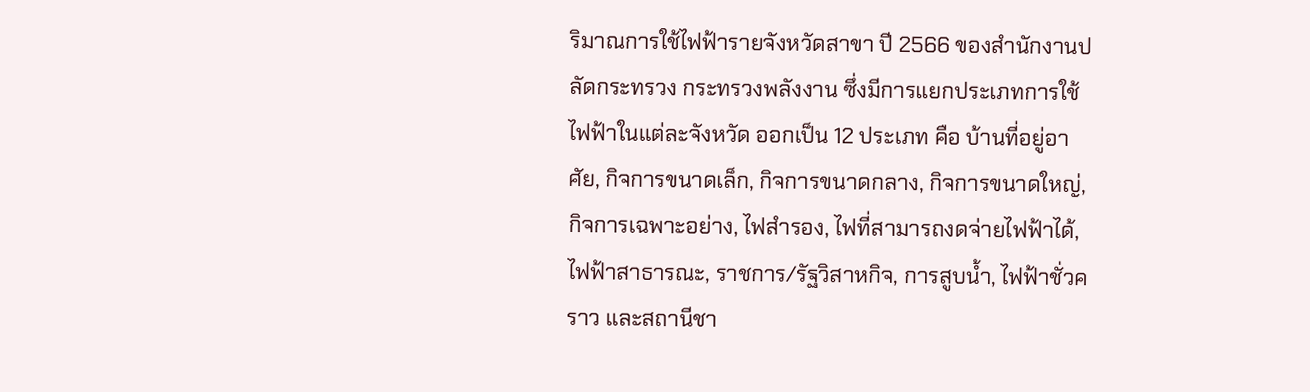ริมาณการใช้ไฟฟ้ารายจังหวัดสาขา ปี 2566 ของสำนักงานปลัดกระทรวง กระทรวงพลังงาน ซึ่งมีการแยกประเภทการใช้ไฟฟ้าในแต่ละจังหวัด ออกเป็น 12 ประเภท คือ บ้านที่อยู่อาศัย, กิจการขนาดเล็ก, กิจการขนาดกลาง, กิจการขนาดใหญ่, กิจการเฉพาะอย่าง, ไฟสำรอง, ไฟที่สามารถงดจ่ายไฟฟ้าได้,ไฟฟ้าสาธารณะ, ราชการ/รัฐวิสาหกิจ, การสูบน้ำ, ไฟฟ้าชั่วคราว และสถานีชา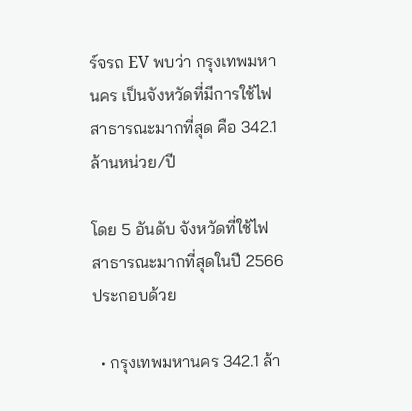ร์จรถ EV พบว่า กรุงเทพมหานคร เป็นจังหวัดที่มีการใช้ไฟสาธารณะมากที่สุด คือ 342.1 ล้านหน่วย/ปี

โดย 5 อันดับ จังหวัดที่ใช้ไฟสาธารณะมากที่สุดในปี 2566 ประกอบด้วย

  • กรุงเทพมหานคร 342.1 ล้า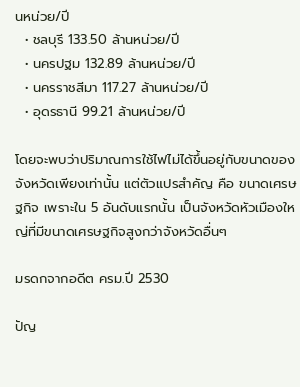นหน่วย/ปี
  • ชลบุรี 133.50 ล้านหน่วย/ปี
  • นครปฐม 132.89 ล้านหน่วย/ปี
  • นครราชสีมา 117.27 ล้านหน่วย/ปี
  • อุดรธานี 99.21 ล้านหน่วย/ปี

โดยจะพบว่าปริมาณการใช้ไฟไม่ได้ขึ้นอยู่กับขนาดของจังหวัดเพียงเท่านั้น แต่ตัวแปรสำคัญ คือ ขนาดเศรษฐกิจ เพราะใน 5 อันดับแรกนั้น เป็นจังหวัดหัวเมืองใหญ่ที่มีขนาดเศรษฐกิจสูงกว่าจังหวัดอื่นๆ

มรดกจากอดีต ครม.ปี 2530

ปัญ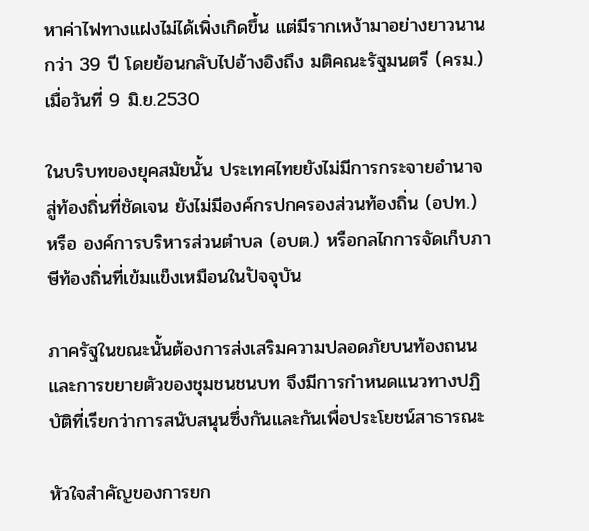หาค่าไฟทางแฝงไม่ได้เพิ่งเกิดขึ้น แต่มีรากเหง้ามาอย่างยาวนานกว่า 39 ปี โดยย้อนกลับไปอ้างอิงถึง มติคณะรัฐมนตรี (ครม.) เมื่อวันที่ 9 มิ.ย.2530

ในบริบทของยุคสมัยนั้น ประเทศไทยยังไม่มีการกระจายอำนาจสู่ท้องถิ่นที่ชัดเจน ยังไม่มีองค์กรปกครองส่วนท้องถิ่น (อปท.) หรือ องค์การบริหารส่วนตำบล (อบต.) หรือกลไกการจัดเก็บภาษีท้องถิ่นที่เข้มแข็งเหมือนในปัจจุบัน

ภาครัฐในขณะนั้นต้องการส่งเสริมความปลอดภัยบนท้องถนนและการขยายตัวของชุมชนชนบท จึงมีการกำหนดแนวทางปฏิบัติที่เรียกว่าการสนับสนุนซึ่งกันและกันเพื่อประโยชน์สาธารณะ

หัวใจสำคัญของการยก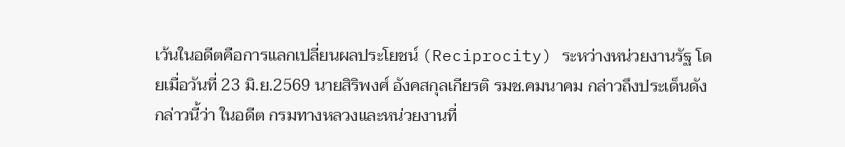เว้นในอดีตคือการแลกเปลี่ยนผลประโยชน์ (Reciprocity) ระหว่างหน่วยงานรัฐ โดยเมื่อวันที่ 23 มิ.ย.2569 นายสิริพงศ์ อังคสกุลเกียรติ รมช.คมนาคม กล่าวถึงประเด็นดังกล่าวนี้ว่า ในอดีต กรมทางหลวงและหน่วยงานที่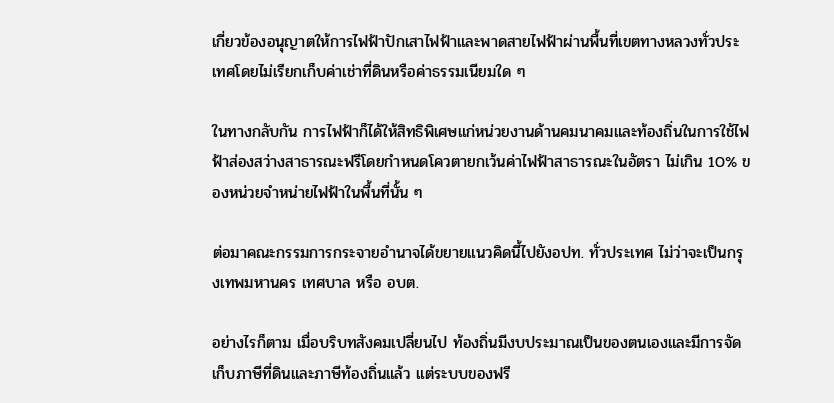เกี่ยวข้องอนุญาตให้การไฟฟ้าปักเสาไฟฟ้าและพาดสายไฟฟ้าผ่านพื้นที่เขตทางหลวงทั่วประเทศโดยไม่เรียกเก็บค่าเช่าที่ดินหรือค่าธรรมเนียมใด ๆ

ในทางกลับกัน การไฟฟ้าก็ได้ให้สิทธิพิเศษแก่หน่วยงานด้านคมนาคมและท้องถิ่นในการใช้ไฟฟ้าส่องสว่างสาธารณะฟรีโดยกำหนดโควตายกเว้นค่าไฟฟ้าสาธารณะในอัตรา ไม่เกิน 10% ของหน่วยจำหน่ายไฟฟ้าในพื้นที่นั้น ๆ

ต่อมาคณะกรรมการกระจายอำนาจได้ขยายแนวคิดนี้ไปยังอปท. ทั่วประเทศ ไม่ว่าจะเป็นกรุงเทพมหานคร เทศบาล หรือ อบต.

อย่างไรก็ตาม เมื่อบริบทสังคมเปลี่ยนไป ท้องถิ่นมีงบประมาณเป็นของตนเองและมีการจัดเก็บภาษีที่ดินและภาษีท้องถิ่นแล้ว แต่ระบบของฟรี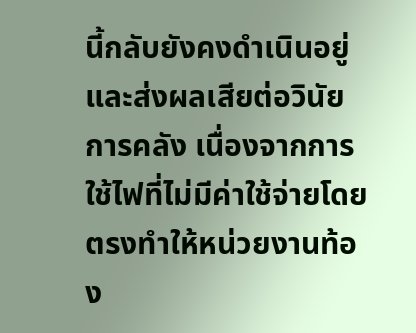นี้กลับยังคงดำเนินอยู่และส่งผลเสียต่อวินัยการคลัง เนื่องจากการใช้ไฟที่ไม่มีค่าใช้จ่ายโดยตรงทำให้หน่วยงานท้อง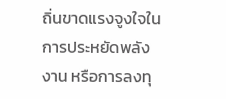ถิ่นขาดแรงจูงใจในการประหยัดพลังงาน หรือการลงทุ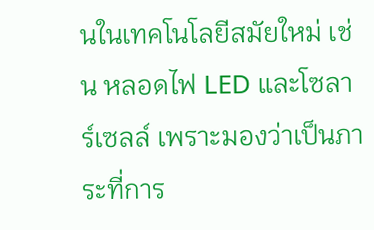นในเทคโนโลยีสมัยใหม่ เช่น หลอดไฟ LED และโซลาร์เซลล์ เพราะมองว่าเป็นภาระที่การ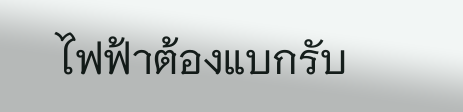ไฟฟ้าต้องแบกรับ